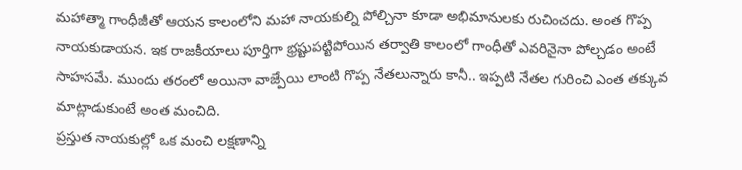మహాత్మా గాంధీజీతో ఆయన కాలంలోని మహా నాయకుల్ని పోల్చినా కూడా అభిమానులకు రుచించదు. అంత గొప్ప నాయకుడాయన. ఇక రాజకీయాలు పూర్తిగా భ్రష్టుపట్టిపోయిన తర్వాతి కాలంలో గాంధీతో ఎవరినైనా పోల్చడం అంటే సాహసమే. ముందు తరంలో అయినా వాజ్పేయి లాంటి గొప్ప నేతలున్నారు కానీ.. ఇప్పటి నేతల గురించి ఎంత తక్కువ మాట్లాడుకుంటే అంత మంచిది.
ప్రస్తుత నాయకుల్లో ఒక మంచి లక్షణాన్ని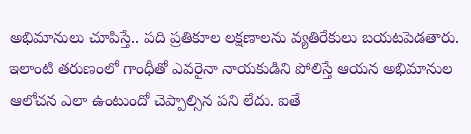అభిమానులు చూపిస్తే.. పది ప్రతికూల లక్షణాలను వ్యతిరేకులు బయటపెడతారు. ఇలాంటి తరుణంలో గాంధీతో ఎవరైనా నాయకుడిని పోలిస్తే ఆయన అభిమానుల ఆలోచన ఎలా ఉంటుందో చెప్పాల్సిన పని లేదు. ఐతే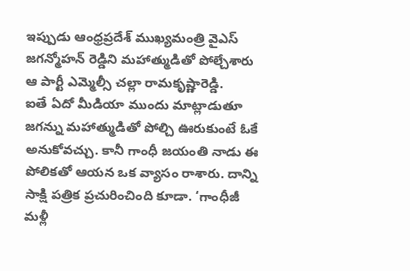ఇప్పుడు ఆంధ్రప్రదేశ్ ముఖ్యమంత్రి వైఎస్ జగన్మోహన్ రెడ్డిని మహాత్ముడితో పోల్చేశారు ఆ పార్టీ ఎమ్మెల్సీ చల్లా రామకృష్ణారెడ్డి.
ఐతే ఏదో మీడియా ముందు మాట్లాడుతూ జగన్ను మహాత్ముడితో పోల్చి ఊరుకుంటే ఓకే అనుకోవచ్చు. కానీ గాంధీ జయంతి నాడు ఈ పోలికతో ఆయన ఒక వ్యాసం రాశారు. దాన్ని సాక్షి పత్రిక ప్రచురించింది కూడా. ‘గాంధీజీ మళ్లీ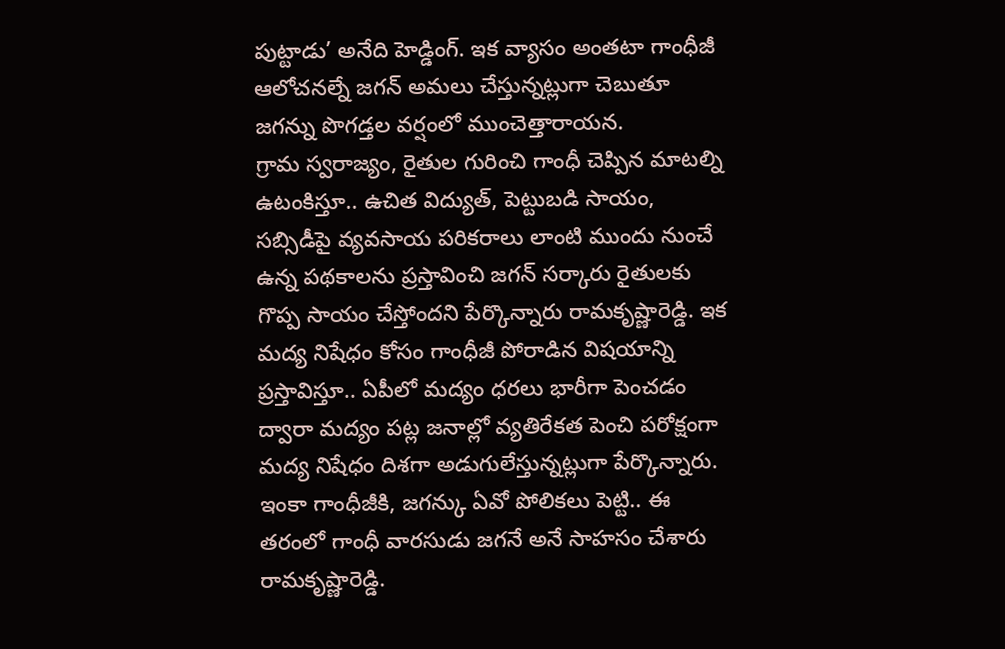పుట్టాడు’ అనేది హెడ్డింగ్. ఇక వ్యాసం అంతటా గాంధీజీ ఆలోచనల్నే జగన్ అమలు చేస్తున్నట్లుగా చెబుతూ జగన్ను పొగడ్తల వర్షంలో ముంచెత్తారాయన.
గ్రామ స్వరాజ్యం, రైతుల గురించి గాంధీ చెప్పిన మాటల్ని ఉటంకిస్తూ.. ఉచిత విద్యుత్, పెట్టుబడి సాయం, సబ్సిడీపై వ్యవసాయ పరికరాలు లాంటి ముందు నుంచే ఉన్న పథకాలను ప్రస్తావించి జగన్ సర్కారు రైతులకు గొప్ప సాయం చేస్తోందని పేర్కొన్నారు రామకృష్ణారెడ్డి. ఇక మద్య నిషేధం కోసం గాంధీజీ పోరాడిన విషయాన్ని ప్రస్తావిస్తూ.. ఏపీలో మద్యం ధరలు భారీగా పెంచడం ద్వారా మద్యం పట్ల జనాల్లో వ్యతిరేకత పెంచి పరోక్షంగా మద్య నిషేధం దిశగా అడుగులేస్తున్నట్లుగా పేర్కొన్నారు. ఇంకా గాంధీజీకి, జగన్కు ఏవో పోలికలు పెట్టి.. ఈ తరంలో గాంధీ వారసుడు జగనే అనే సాహసం చేశారు రామకృష్ణారెడ్డి.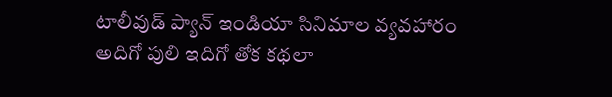టాలీవుడ్ ప్యాన్ ఇండియా సినిమాల వ్యవహారం అదిగో పులి ఇదిగో తోక కథలా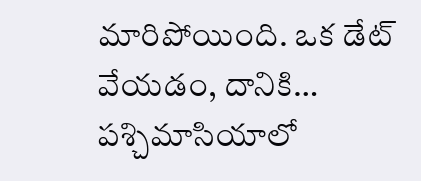మారిపోయింది. ఒక డేట్ వేయడం, దానికి…
పశ్చిమాసియాలో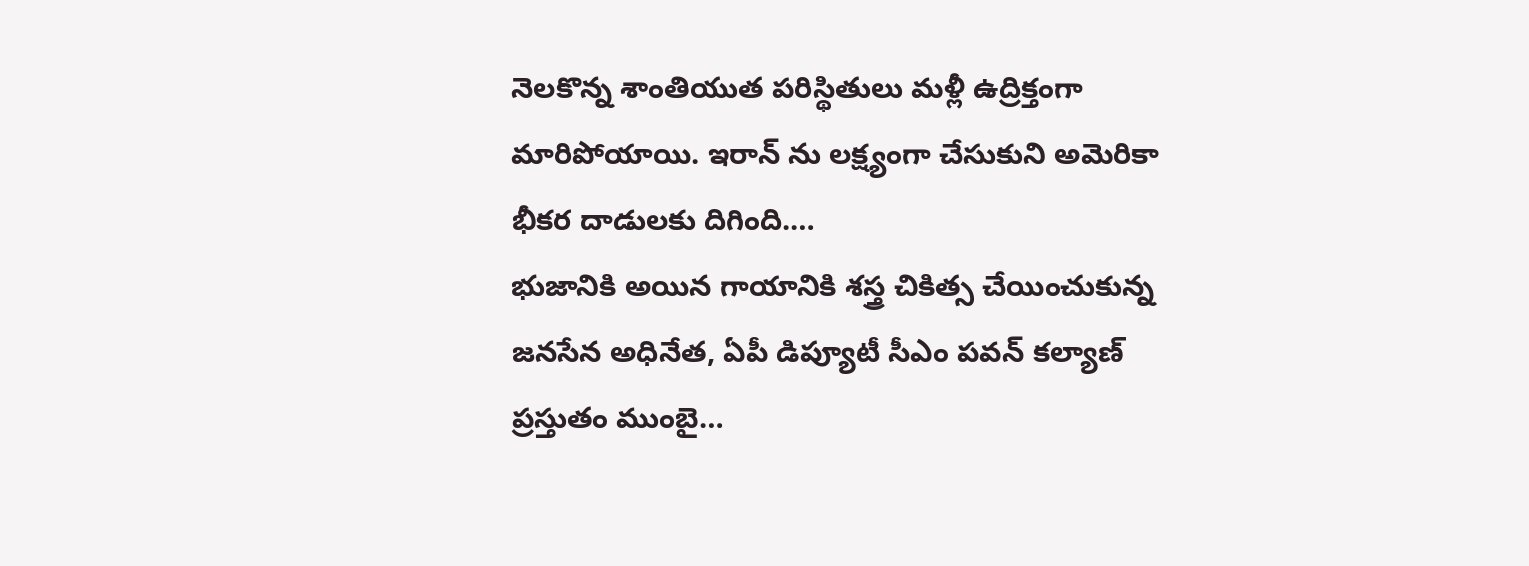నెలకొన్న శాంతియుత పరిస్థితులు మళ్లీ ఉద్రిక్తంగా మారిపోయాయి. ఇరాన్ ను లక్ష్యంగా చేసుకుని అమెరికా భీకర దాడులకు దిగింది.…
భుజానికి అయిన గాయానికి శస్త్ర చికిత్స చేయించుకున్న జనసేన అధినేత, ఏపీ డిప్యూటీ సీఎం పవన్ కల్యాణ్ ప్రస్తుతం ముంబై…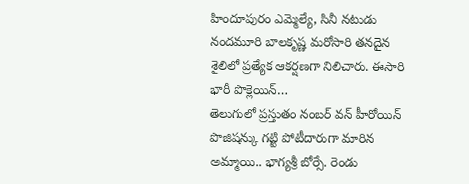హిందూపురం ఎమ్మెల్యే, సినీ నటుడు నందమూరి బాలకృష్ణ మరోసారి తనదైన శైలిలో ప్రత్యేక ఆకర్షణగా నిలిచారు. ఈసారి భారీ పొక్లెయిన్…
తెలుగులో ప్రస్తుతం నంబర్ వన్ హీరోయిన్ పొజిషన్కు గట్టి పోటీదారుగా మారిన అమ్మాయి.. భాగ్యశ్రీ బోర్సే. రెండు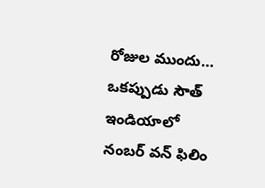రోజుల ముందు…
ఒకప్పుడు సౌత్ ఇండియాలో నంబర్ వన్ ఫిలిం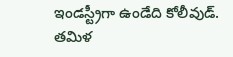ఇండస్ట్రీగా ఉండేది కోలీవుడ్. తమిళ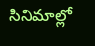సినిమాల్లో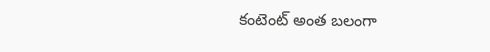కంటెంట్ అంత బలంగా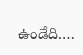ఉండేది.…